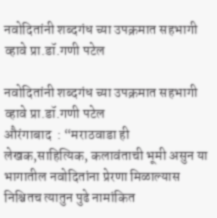नवोदितांनी शब्दगंध च्या उपक्रमात सहभागी व्हावे प्रा.डॉ.गणी पटेल

नवोदितांनी शब्दगंध च्या उपक्रमात सहभागी व्हावे प्रा.डॉ.गणी पटेल
औरंगाबाद  : “मराठवाडा ही लेखक,साहित्यिक, कलावंताची भूमी असुन या भागातील नवोदितांना प्रेरणा मिळाल्यास निश्चितच त्यातुन पुढे नामांकित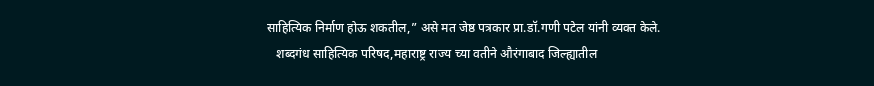साहित्यिक निर्माण होऊ शकतील,” असे मत जेष्ठ पत्रकार प्रा.डॉ.गणी पटेल यांनी व्यक्त केले.
   शब्दगंध साहित्यिक परिषद,महाराष्ट्र राज्य च्या वतीने औरंगाबाद जिल्ह्यातील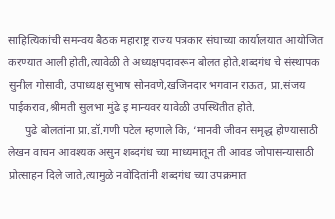साहित्यिकांची समन्वय बैठक महाराष्ट्र राज्य पत्रकार संघाच्या कार्यालयात आयोजित करण्यात आली होती,त्यावेळी ते अध्यक्षपदावरून बोलत होते.शब्दगंध चे संस्थापक सुनील गोसावी, उपाध्यक्ष सुभाष सोनवणे,खजिनदार भगवान राऊत, प्रा.संजय पाईकराव,श्रीमती सुलभा मुंढे इ मान्यवर यावेळी उपस्थितीत होते.
      पुढे बोलतांना प्रा.डॉ.गणी पटेल म्हणाले कि, ‘मानवी जीवन समृद्ध होण्यासाठी लेखन वाचन आवश्यक असुन शब्दगंध च्या माध्यमातून ती आवड जोपासन्यासाठी प्रोत्साहन दिले जाते,त्यामुळे नवोदितांनी शब्दगंध च्या उपक्रमात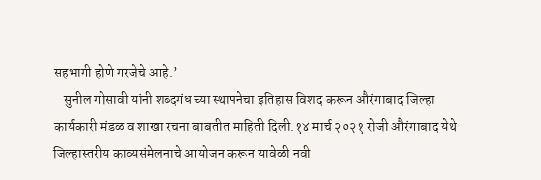सहभागी होणे गरजेचे आहे.’
    सुनील गोसावी यांनी शब्दगंध च्या स्थापनेचा इतिहास विशद करून औरंगाबाद जिल्हा कार्यकारी मंडळ व शाखा रचना बाबतीत माहिती दिली.१४ मार्च २०२१ रोजी औरंगाबाद येथे जिल्हास्तरीय काव्यसंमेलनाचे आयोजन करून यावेळी नवी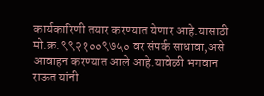कार्यकारिणी तयार करण्यात येणार आहे.यासाठी मो.क्र.९९२१००९७५० वर संपर्क साधावा,असे आवाहन करण्यात आले आहे.यावेळी भगवान राऊत यांनी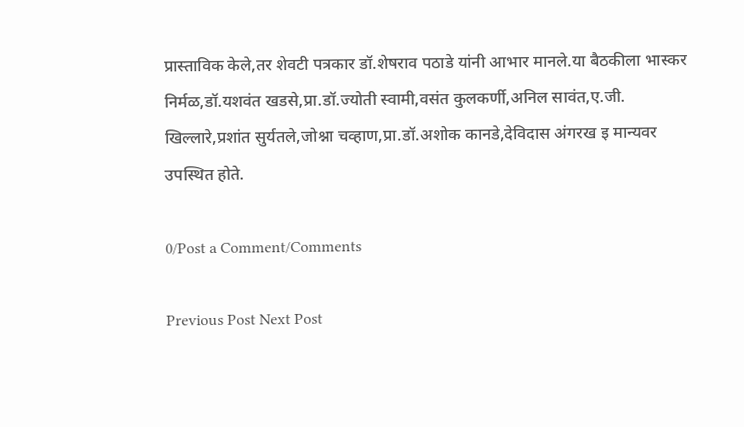प्रास्ताविक केले,तर शेवटी पत्रकार डॉ.शेषराव पठाडे यांनी आभार मानले.या बैठकीला भास्कर निर्मळ,डॉ.यशवंत खडसे,प्रा.डॉ.ज्योती स्वामी,वसंत कुलकर्णी,अनिल सावंत,ए.जी. खिल्लारे,प्रशांत सुर्यतले,जोश्ना चव्हाण,प्रा.डॉ.अशोक कानडे,देविदास अंगरख इ मान्यवर उपस्थित होते.

0/Post a Comment/Comments

Previous Post Next Post